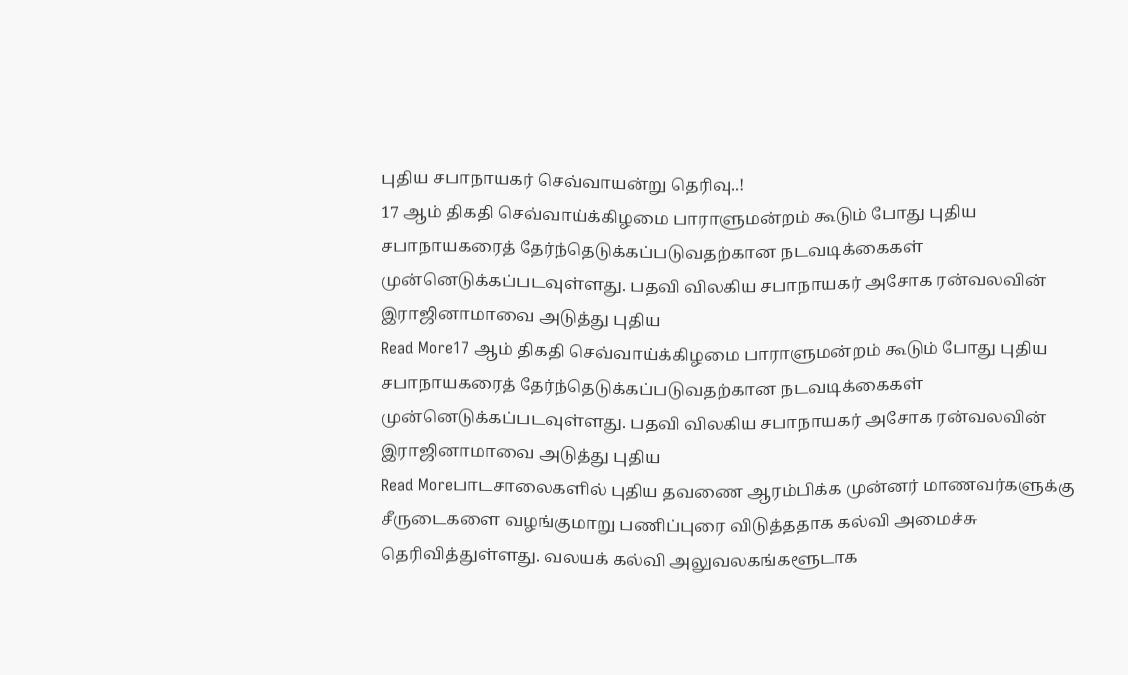புதிய சபாநாயகர் செவ்வாயன்று தெரிவு..!
17 ஆம் திகதி செவ்வாய்க்கிழமை பாராளுமன்றம் கூடும் போது புதிய சபாநாயகரைத் தேர்ந்தெடுக்கப்படுவதற்கான நடவடிக்கைகள் முன்னெடுக்கப்படவுள்ளது. பதவி விலகிய சபாநாயகர் அசோக ரன்வலவின் இராஜினாமாவை அடுத்து புதிய
Read More17 ஆம் திகதி செவ்வாய்க்கிழமை பாராளுமன்றம் கூடும் போது புதிய சபாநாயகரைத் தேர்ந்தெடுக்கப்படுவதற்கான நடவடிக்கைகள் முன்னெடுக்கப்படவுள்ளது. பதவி விலகிய சபாநாயகர் அசோக ரன்வலவின் இராஜினாமாவை அடுத்து புதிய
Read Moreபாடசாலைகளில் புதிய தவணை ஆரம்பிக்க முன்னர் மாணவர்களுக்கு சீருடைகளை வழங்குமாறு பணிப்புரை விடுத்ததாக கல்வி அமைச்சு தெரிவித்துள்ளது. வலயக் கல்வி அலுவலகங்களூடாக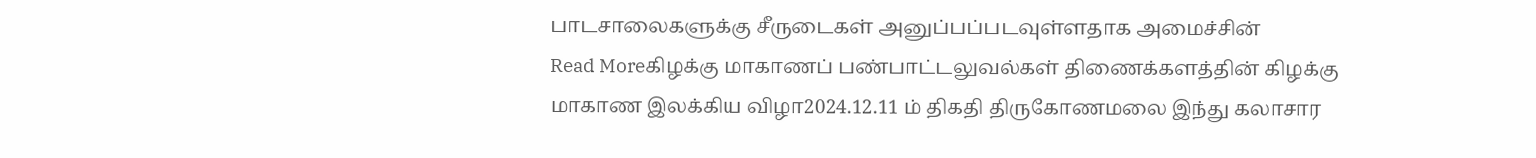பாடசாலைகளுக்கு சீருடைகள் அனுப்பப்படவுள்ளதாக அமைச்சின்
Read Moreகிழக்கு மாகாணப் பண்பாட்டலுவல்கள் திணைக்களத்தின் கிழக்கு மாகாண இலக்கிய விழா2024.12.11 ம் திகதி திருகோணமலை இந்து கலாசார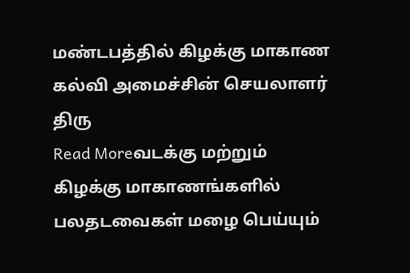மண்டபத்தில் கிழக்கு மாகாண கல்வி அமைச்சின் செயலாளர் திரு
Read Moreவடக்கு மற்றும் கிழக்கு மாகாணங்களில் பலதடவைகள் மழை பெய்யும்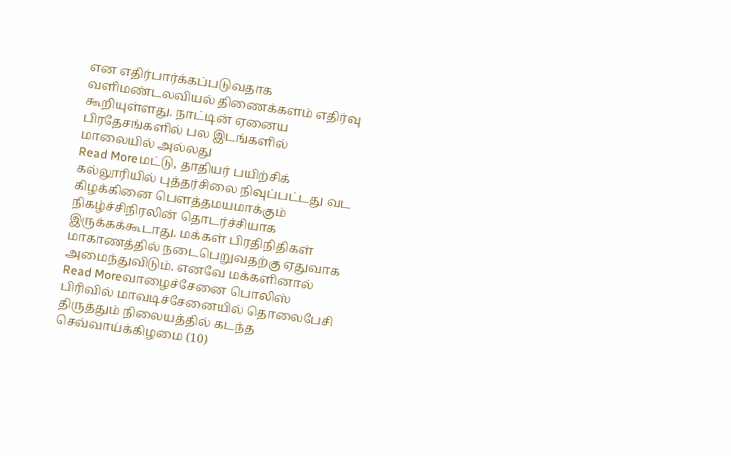என எதிர்பார்க்கப்படுவதாக வளிமண்டலவியல் திணைக்களம் எதிர்வு கூறியுள்ளது. நாட்டின் ஏனைய பிரதேசங்களில் பல இடங்களில் மாலையில் அல்லது
Read Moreமட்டு, தாதியர் பயிற்சிக் கல்லூரியில் புத்தர்சிலை நிவுப்பட்டது வட கிழக்கினை பௌத்தமயமாக்கும் நிகழ்ச்சிநிரலின் தொடர்ச்சியாக இருக்கக்கூடாது. மக்கள் பிரதிநிதிகள் மாகாணத்தில் நடைபெறுவதற்கு ஏதுவாக அமைந்துவிடும். எனவே மக்களினால்
Read Moreவாழைச்சேனை பொலிஸ் பிரிவில் மாவடிச்சேனையில் தொலைபேசி திருத்தும் நிலையத்தில் கடந்த செவ்வாய்க்கிழமை (10)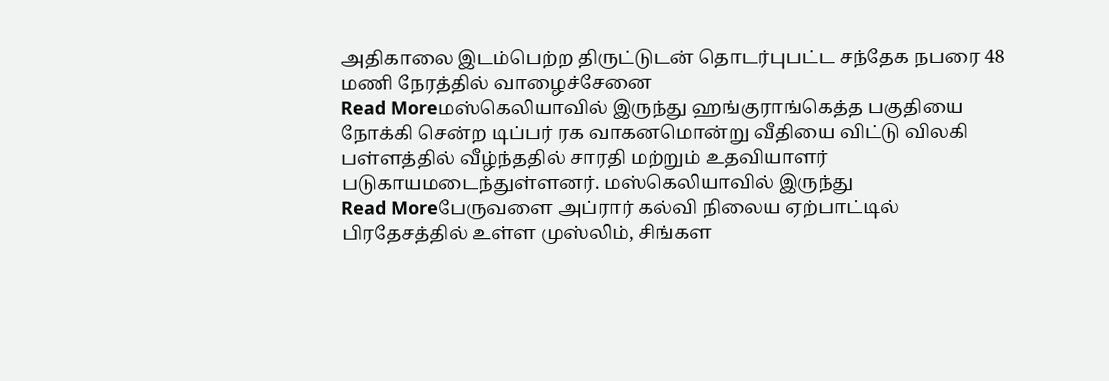அதிகாலை இடம்பெற்ற திருட்டுடன் தொடர்புபட்ட சந்தேக நபரை 48 மணி நேரத்தில் வாழைச்சேனை
Read Moreமஸ்கெலியாவில் இருந்து ஹங்குராங்கெத்த பகுதியை நோக்கி சென்ற டிப்பர் ரக வாகனமொன்று வீதியை விட்டு விலகி பள்ளத்தில் வீழ்ந்ததில் சாரதி மற்றும் உதவியாளர் படுகாயமடைந்துள்ளனர். மஸ்கெலியாவில் இருந்து
Read Moreபேருவளை அப்ரார் கல்வி நிலைய ஏற்பாட்டில் பிரதேசத்தில் உள்ள முஸ்லிம், சிங்கள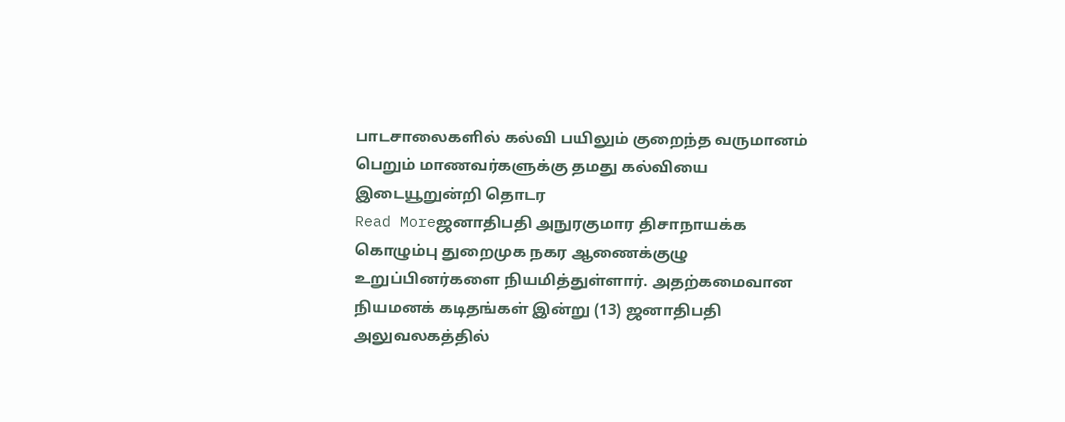பாடசாலைகளில் கல்வி பயிலும் குறைந்த வருமானம் பெறும் மாணவர்களுக்கு தமது கல்வியை இடையூறுன்றி தொடர
Read Moreஜனாதிபதி அநுரகுமார திசாநாயக்க கொழும்பு துறைமுக நகர ஆணைக்குழு உறுப்பினர்களை நியமித்துள்ளார். அதற்கமைவான நியமனக் கடிதங்கள் இன்று (13) ஜனாதிபதி அலுவலகத்தில்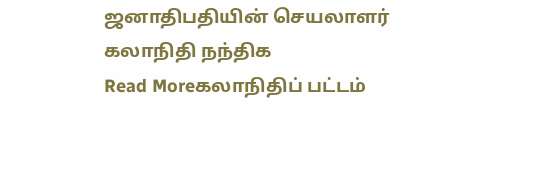ஜனாதிபதியின் செயலாளர் கலாநிதி நந்திக
Read Moreகலாநிதிப் பட்டம்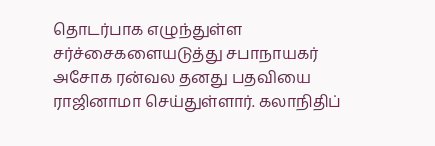தொடர்பாக எழுந்துள்ள சர்ச்சைகளையடுத்து சபாநாயகர் அசோக ரன்வல தனது பதவியை ராஜினாமா செய்துள்ளார். கலாநிதிப்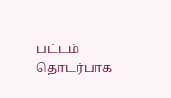பட்டம் தொடர்பாக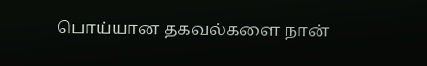பொய்யான தகவல்களை நான்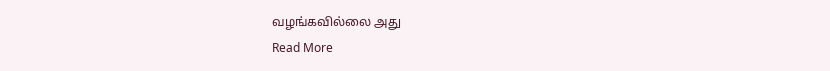வழங்கவில்லை அது
Read More